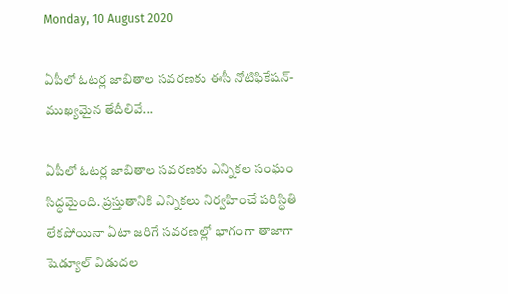Monday, 10 August 2020

ఏపీలో ఓటర్ల జాబితాల సవరణకు ఈసీ నోటిఫికేషన్- ముఖ్యమైన తేదీలివే...

ఏపీలో ఓటర్ల జాబితాల సవరణకు ఎన్నికల సంఘం సిద్ధమైంది. ప్రస్తుతానికి ఎన్నికలు నిర్వహించే పరిస్ధితి లేకపోయినా ఏటా జరిగే సవరణల్లో భాగంగా తాజాగా షెడ్యూల్ విడుదల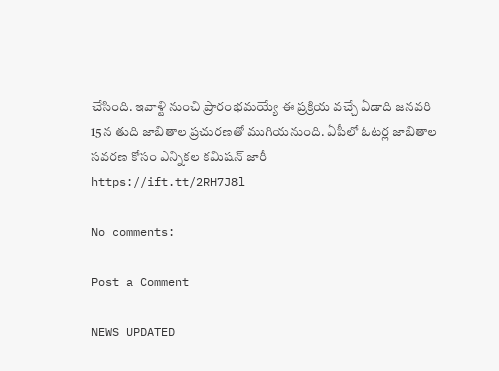చేసింది. ఇవాళ్టి నుంచి ప్రారంభమయ్యే ఈ ప్రక్రియ వచ్చే ఏడాది జనవరి 15న తుది జాబితాల ప్రచురణతో ముగియనుంది. ఏపీలో ఓటర్ల జాబితాల సవరణ కోసం ఎన్నికల కమిషన్ జారీ
https://ift.tt/2RH7J8l

No comments:

Post a Comment

NEWS UPDATED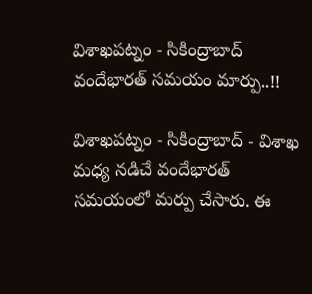విశాఖపట్నం - సికింద్రాబాద్ వందేభారత్ సమయం మార్పు..!!

విశాఖపట్నం - సికింద్రాబాద్ - విశాఖ మధ్య నడిచే వందేభారత్ సమయంలో మర్పు చేసారు. ఈ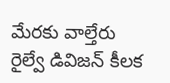మేరకు వాల్తేరు రైల్వే డివిజన్ కీలక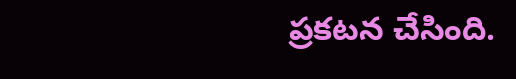ప్రకటన చేసింది.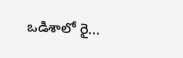ఒడిశాలో రై...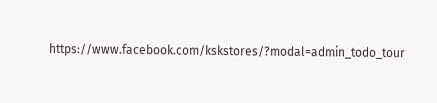https://www.facebook.com/kskstores/?modal=admin_todo_tour